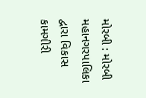મોરબી : મોરબી મહાનગરપાલિકા દ્વારા વિકાસ કામગીરી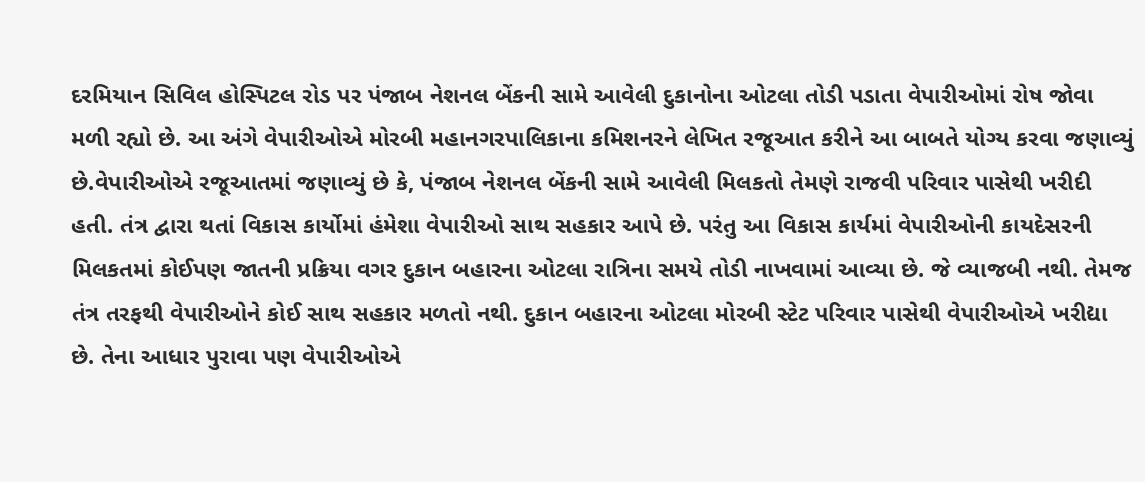દરમિયાન સિવિલ હોસ્પિટલ રોડ પર પંજાબ નેશનલ બેંકની સામે આવેલી દુકાનોના ઓટલા તોડી પડાતા વેપારીઓમાં રોષ જોવા મળી રહ્યો છે. આ અંગે વેપારીઓએ મોરબી મહાનગરપાલિકાના કમિશનરને લેખિત રજૂઆત કરીને આ બાબતે યોગ્ય કરવા જણાવ્યું છે.વેપારીઓએ રજૂઆતમાં જણાવ્યું છે કે, પંજાબ નેશનલ બેંકની સામે આવેલી મિલકતો તેમણે રાજવી પરિવાર પાસેથી ખરીદી હતી. તંત્ર દ્વારા થતાં વિકાસ કાર્યોમાં હંમેશા વેપારીઓ સાથ સહકાર આપે છે. પરંતુ આ વિકાસ કાર્યમાં વેપારીઓની કાયદેસરની મિલકતમાં કોઈપણ જાતની પ્રક્રિયા વગર દુકાન બહારના ઓટલા રાત્રિના સમયે તોડી નાખવામાં આવ્યા છે. જે વ્યાજબી નથી. તેમજ તંત્ર તરફથી વેપારીઓને કોઈ સાથ સહકાર મળતો નથી. દુકાન બહારના ઓટલા મોરબી સ્ટેટ પરિવાર પાસેથી વેપારીઓએ ખરીદ્યા છે. તેના આધાર પુરાવા પણ વેપારીઓએ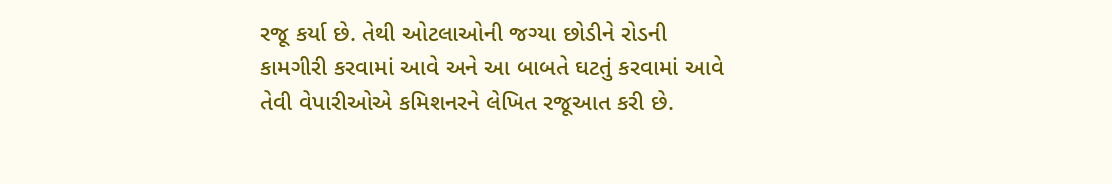રજૂ કર્યા છે. તેથી ઓટલાઓની જગ્યા છોડીને રોડની કામગીરી કરવામાં આવે અને આ બાબતે ઘટતું કરવામાં આવે તેવી વેપારીઓએ કમિશનરને લેખિત રજૂઆત કરી છે.